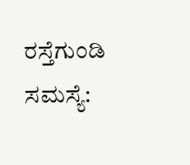ರಸ್ತೆಗುಂಡಿ ಸಮಸ್ಯೆ: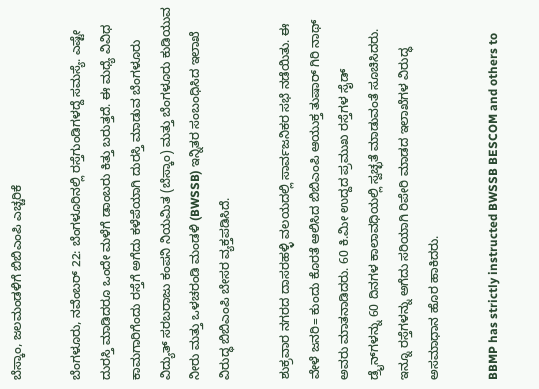ಬೆಸ್ಕಾಂ, ಜಲಮಂಡಳಿಗೆ ಬಿಬಿಎಂಪಿ ಎಚ್ಚರಿಕೆ

ಬೆಂಗಳೂರು, ನವೆಂಬರ್ 22: ಬೆಂಗಳೂರಿನಲ್ಲಿ ರಸ್ತೆಗುಂಡಿಗಳದ್ದೆ ಸಮಸ್ಯೆ. ಎಷ್ಟೇ ದುರಸ್ತಿ ಮಾಡಿದರೂ ಒಂದೇ ಮಳೆಗೆ ಡಾಂಬರು ಕಿತ್ತು ಬರುತ್ತದೆ. ಈ ಮಧ್ಯೆ ವಿವಿಧ ಕಾಮಗಾರಿಗೆಂದು ರಸ್ತೆಗೆ ಅಗೆದು ಕಳೆಪೆಯಾಗಿ ದುರಸ್ತಿ ಮಾಡುವ ಬೆಂಗಳೂರು ವಿದ್ಯುತ್ ಸರಬರಾಜು ಕಂಪನಿ ನಿಯಮಿತ (ಬೆಸ್ಕಾಂ) ಮತ್ತು ಬೆಂಗಳೂರು ಕುಡಿಯುವ ನೀರು ಮತ್ತು ಒಳಚರಂಡಿ ಮಂಡಳಿ (BWSSB) ಇನ್ನಿತರ ಸಂಬಂಧಿಸಿದ ಇಲಾಖೆ ವಿರುದ್ಧ ಬಿಬಿಎಂಪಿ ಬೇಸರ ವ್ಯಕ್ತಪಡಿಸಿದೆ.

ಶುಕ್ರವಾರ ನಗರದ ದಾಸರಹಳ್ಳಿ ವಲಯದಲ್ಲಿ ಸಾರ್ವಜನಿಕರ ಸಭೆ ನಡೆಯಿತು. ಈ ವೇಳೆ ಜನರಿ= ಕುಂದು ಕೊರತೆ ಆಲಿಸಿದ ಬಿಬಿಎಂಪಿ ಆಯುಕ್ತ ತುಷಾರ್ ಗಿರಿ ನಾಥ್ ಅವರು ಮಾತನಾಡಿದರು. 60 ಕಿ.ಮೀ ಉದ್ದದ ಪ್ರಮುಖ ರಸ್ತೆಗಳ ಸೈಡ್ ಡ್ರೈನ್‌ಗಳನ್ನು 60 ದಿನಗಳ ಕಾಲಾವಧಿಯಲ್ಲಿ ಸ್ವಚ್ಛತೆ ಮಾಡುವಂತೆ ಸೂಚಿಸಿದರು. ಇನ್ನೂ ರಸ್ತೆಗಳನ್ನು ಅಗೆದು ಸರಿಯಾಗಿ ರಿಪೇರಿ ಮಾಡದ ಇಲಾಖೆಗಳ ವಿರುದ್ಧ ಅಸಮಾಧಾನ ಹೊರ ಹಾಕಿದರು.

BBMP has strictly instructed BWSSB BESCOM and others to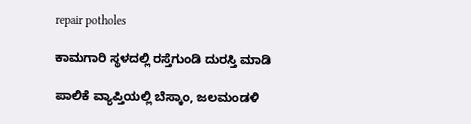repair potholes

ಕಾಮಗಾರಿ ಸ್ಥಳದಲ್ಲಿ ರಸ್ತೆಗುಂಡಿ ದುರಸ್ತಿ ಮಾಡಿ

ಪಾಲಿಕೆ ವ್ಯಾಪ್ತಿಯಲ್ಲಿ ಬೆಸ್ಕಾಂ, ಜಲಮಂಡಳಿ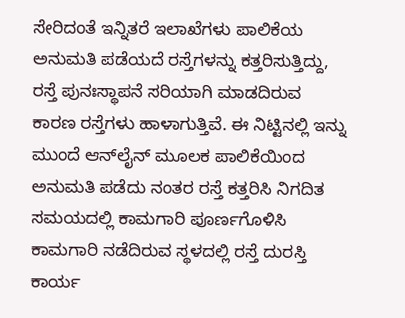ಸೇರಿದಂತೆ ಇನ್ನಿತರೆ ಇಲಾಖೆಗಳು ಪಾಲಿಕೆಯ ಅನುಮತಿ ಪಡೆಯದೆ ರಸ್ತೆಗಳನ್ನು ಕತ್ತರಿಸುತ್ತಿದ್ದು, ರಸ್ತೆ ಪುನಃಸ್ಥಾಪನೆ ಸರಿಯಾಗಿ ಮಾಡದಿರುವ ಕಾರಣ ರಸ್ತೆಗಳು ಹಾಳಾಗುತ್ತಿವೆ. ಈ ನಿಟ್ಟಿನಲ್ಲಿ ಇನ್ನು ಮುಂದೆ ಆನ್‌ಲೈನ್ ಮೂಲಕ ಪಾಲಿಕೆಯಿಂದ ಅನುಮತಿ ಪಡೆದು ನಂತರ ರಸ್ತೆ ಕತ್ತರಿಸಿ ನಿಗದಿತ ಸಮಯದಲ್ಲಿ ಕಾಮಗಾರಿ ಪೂರ್ಣಗೊಳಿಸಿ ಕಾಮಗಾರಿ ನಡೆದಿರುವ ಸ್ಥಳದಲ್ಲಿ ರಸ್ತೆ ದುರಸ್ತಿ ಕಾರ್ಯ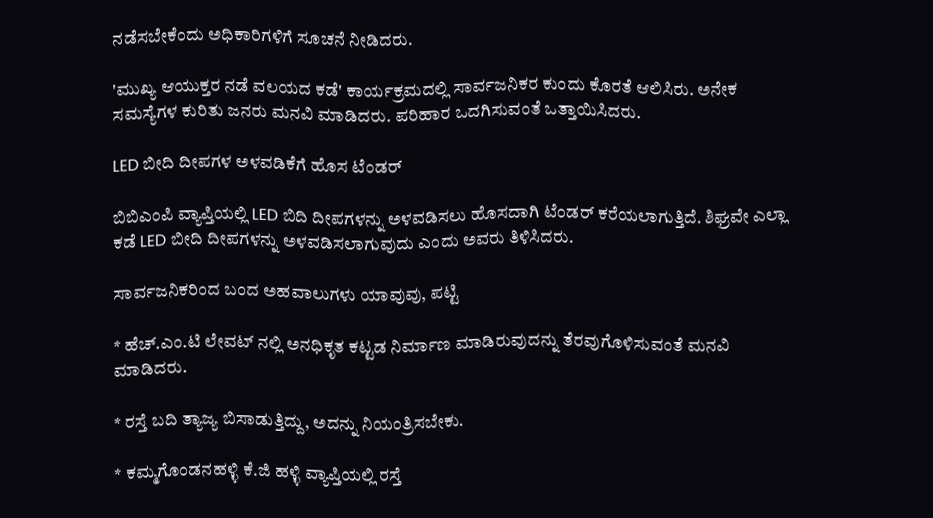ನಡೆಸಬೇಕೆಂದು ಅಧಿಕಾರಿಗಳಿಗೆ ಸೂಚನೆ ನೀಡಿದರು.

'ಮುಖ್ಯ ಆಯುಕ್ತರ ನಡೆ ವಲಯದ ಕಡೆ' ಕಾರ್ಯಕ್ರಮದಲ್ಲಿ ಸಾರ್ವಜನಿಕರ ಕುಂದು ಕೊರತೆ ಆಲಿಸಿರು. ಅನೇಕ ಸಮಸ್ಯೆಗಳ ಕುರಿತು ಜನರು ಮನವಿ ಮಾಡಿದರು. ಪರಿಹಾರ ಒದಗಿಸುವಂತೆ ಒತ್ತಾಯಿಸಿದರು.

LED ಬೀದಿ ದೀಪಗಳ ಅಳವಡಿಕೆಗೆ ಹೊಸ ಟೆಂಡರ್

ಬಿಬಿಎಂಪಿ ವ್ಯಾಪ್ತಿಯಲ್ಲಿ LED ಬಿದಿ ದೀಪಗಳನ್ನು ಅಳವಡಿಸಲು ಹೊಸದಾಗಿ ಟೆಂಡರ್ ಕರೆಯಲಾಗುತ್ತಿದೆ. ಶಿಘ್ರವೇ ಎಲ್ಲಾ ಕಡೆ LED ಬೀದಿ ದೀಪಗಳನ್ನು ಅಳವಡಿಸಲಾಗುವುದು ಎಂದು ಅವರು ತಿಳಿಸಿದರು.

ಸಾರ್ವಜನಿಕರಿಂದ ಬಂದ ಅಹವಾಲುಗಳು ಯಾವುವು, ಪಟ್ಟಿ

* ಹೆಚ್.ಎಂ.ಟಿ ಲೇವಟ್ ನಲ್ಲಿ ಅನಧಿಕೃತ ಕಟ್ಟಡ ನಿರ್ಮಾಣ ಮಾಡಿರುವುದನ್ನು ತೆರವುಗೊಳಿಸುವಂತೆ ಮನವಿ ಮಾಡಿದರು.

* ರಸ್ತೆ ಬದಿ ತ್ಯಾಜ್ಯ ಬಿಸಾಡುತ್ತಿದ್ದು, ಅದನ್ನು ನಿಯಂತ್ರಿಸಬೇಕು.

* ಕಮ್ಮಗೊಂಡನಹಳ್ಳಿ ಕೆ.ಜಿ ಹಳ್ಳಿ ವ್ಯಾಪ್ತಿಯಲ್ಲಿ ರಸ್ತೆ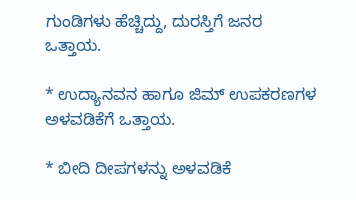ಗುಂಡಿಗಳು ಹೆಚ್ಚಿದ್ದು, ದುರಸ್ತಿಗೆ ಜನರ ಒತ್ತಾಯ.

* ಉದ್ಯಾನವನ ಹಾಗೂ ಜಿಮ್ ಉಪಕರಣಗಳ ಅಳವಡಿಕೆಗೆ ಒತ್ತಾಯ.

* ಬೀದಿ ದೀಪಗಳನ್ನು ಅಳವಡಿಕೆ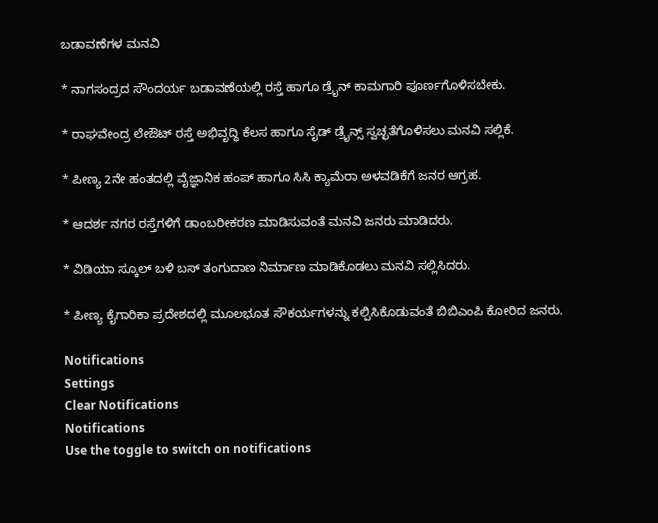ಬಡಾವಣೆಗಳ ಮನವಿ

* ನಾಗಸಂದ್ರದ ಸೌಂದರ್ಯ ಬಡಾವಣೆಯಲ್ಲಿ ರಸ್ತೆ ಹಾಗೂ ಡ್ರೈನ್ ಕಾಮಗಾರಿ ಪೂರ್ಣಗೊಳಿಸಬೇಕು.

* ರಾಘವೇಂದ್ರ ಲೇಔಟ್ ರಸ್ತೆ ಅಭಿವೃದ್ಧಿ ಕೆಲಸ ಹಾಗೂ ಸೈಡ್ ಡ್ರೈನ್ಸ್ ಸ್ವಚ್ಛತೆಗೊಳಿಸಲು ಮನವಿ ಸಲ್ಲಿಕೆ.

* ಪೀಣ್ಯ 2ನೇ ಹಂತದಲ್ಲಿ ವೈಜ್ಞಾನಿಕ ಹಂಪ್ ಹಾಗೂ ಸಿಸಿ ಕ್ಯಾಮೆರಾ ಅಳವಡಿಕೆಗೆ ಜನರ ಆಗ್ರಹ.

* ಆದರ್ಶ ನಗರ ರಸ್ತೆಗಳಿಗೆ ಡಾಂಬರೀಕರಣ ಮಾಡಿಸುವಂತೆ ಮನವಿ ಜನರು ಮಾಡಿದರು.

* ವಿಡಿಯಾ ಸ್ಕೂಲ್ ಬಳಿ ಬಸ್ ತಂಗುದಾಣ ನಿರ್ಮಾಣ ಮಾಡಿಕೊಡಲು ಮನವಿ ಸಲ್ಲಿಸಿದರು.

* ಪೀಣ್ಯ ಕೈಗಾರಿಕಾ ಪ್ರದೇಶದಲ್ಲಿ ಮೂಲಭೂತ ಸೌಕರ್ಯಗಳನ್ನು ಕಲ್ಪಿಸಿಕೊಡುವಂತೆ ಬಿಬಿಎಂಪಿ ಕೋರಿದ ಜನರು.

Notifications
Settings
Clear Notifications
Notifications
Use the toggle to switch on notifications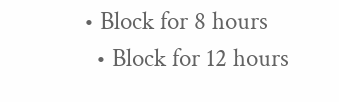• Block for 8 hours
  • Block for 12 hours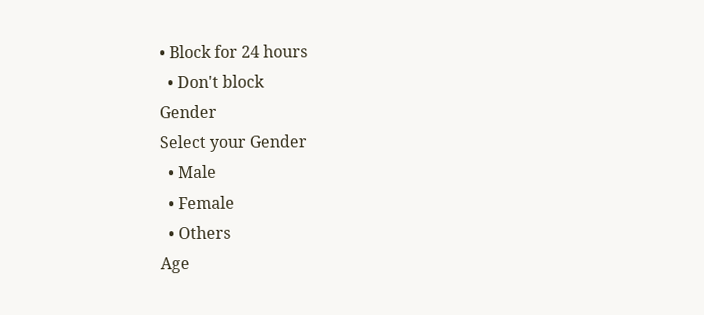• Block for 24 hours
  • Don't block
Gender
Select your Gender
  • Male
  • Female
  • Others
Age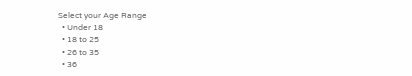Select your Age Range
  • Under 18
  • 18 to 25
  • 26 to 35
  • 36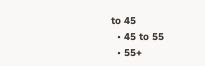to 45
  • 45 to 55
  • 55+